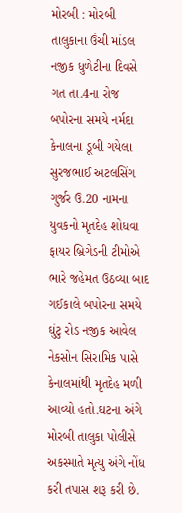મોરબી : મોરબી તાલુકાના ઉંચી માંડલ નજીક ધુળેટીના દિવસે ગત તા.4ના રોજ બપોરના સમયે નર્મદા કેનાલના ડૂબી ગયેલા સુરજભાઈ અટલસિંગ ગુર્જર ઉ.20 નામના યુવકનો મૃતદેહ શોધવા ફાયર બ્રિગેડની ટીમોએ ભારે જહેમત ઉઠવ્યા બાદ ગઈકાલે બપોરના સમયે ઘુંટુ રોડ નજીક આવેલ નેકસોન સિરામિક પાસે કેનાલમાંથી મૃતદેહ મળી આવ્યો હતો.ઘટના અંગે મોરબી તાલુકા પોલીસે અકસ્માતે મૃત્યુ અંગે નોંધ કરી તપાસ શરૂ કરી છે.